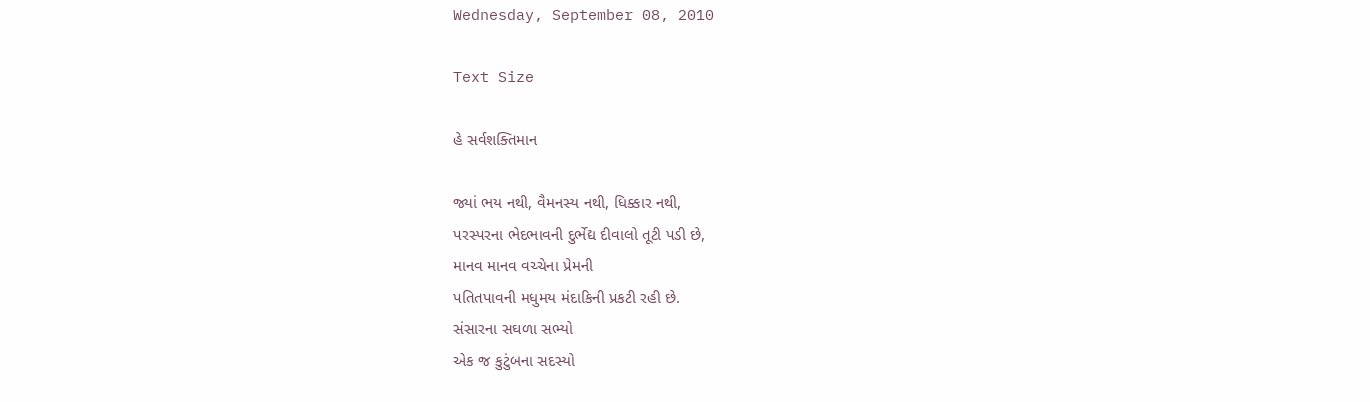Wednesday, September 08, 2010

Text Size

હે સર્વશક્તિમાન

જ્યાં ભય નથી, વૈમનસ્ય નથી, ધિક્કાર નથી,
પરસ્પરના ભેદભાવની દુર્ભેદ્ય દીવાલો તૂટી પડી છે,
માનવ માનવ વચ્ચેના પ્રેમની
પતિતપાવની મધુમય મંદાકિની પ્રકટી રહી છે.
સંસારના સઘળા સભ્યો
એક જ કુટુંબના સદસ્યો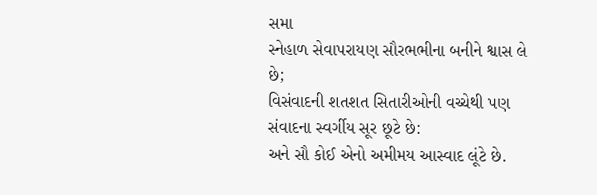સમા
સ્નેહાળ સેવાપરાયણ સૌરભભીના બનીને શ્વાસ લે છે;
વિસંવાદની શતશત સિતારીઓની વચ્ચેથી પણ
સંવાદના સ્વર્ગીય સૂર છૂટે છે:
અને સૌ કોઈ એનો અમીમય આસ્વાદ લૂંટે છે.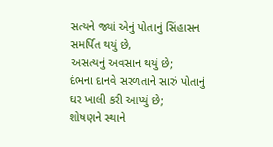સત્યને જ્યાં એનું પોતાનું સિંહાસન સમર્પિત થયું છે,
અસત્યનું અવસાન થયું છે;
દંભના દાનવે સરળતાને સારું પોતાનું ઘર ખાલી કરી આપ્યું છે;
શોષણને સ્થાને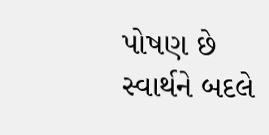પોષણ છે
સ્વાર્થને બદલે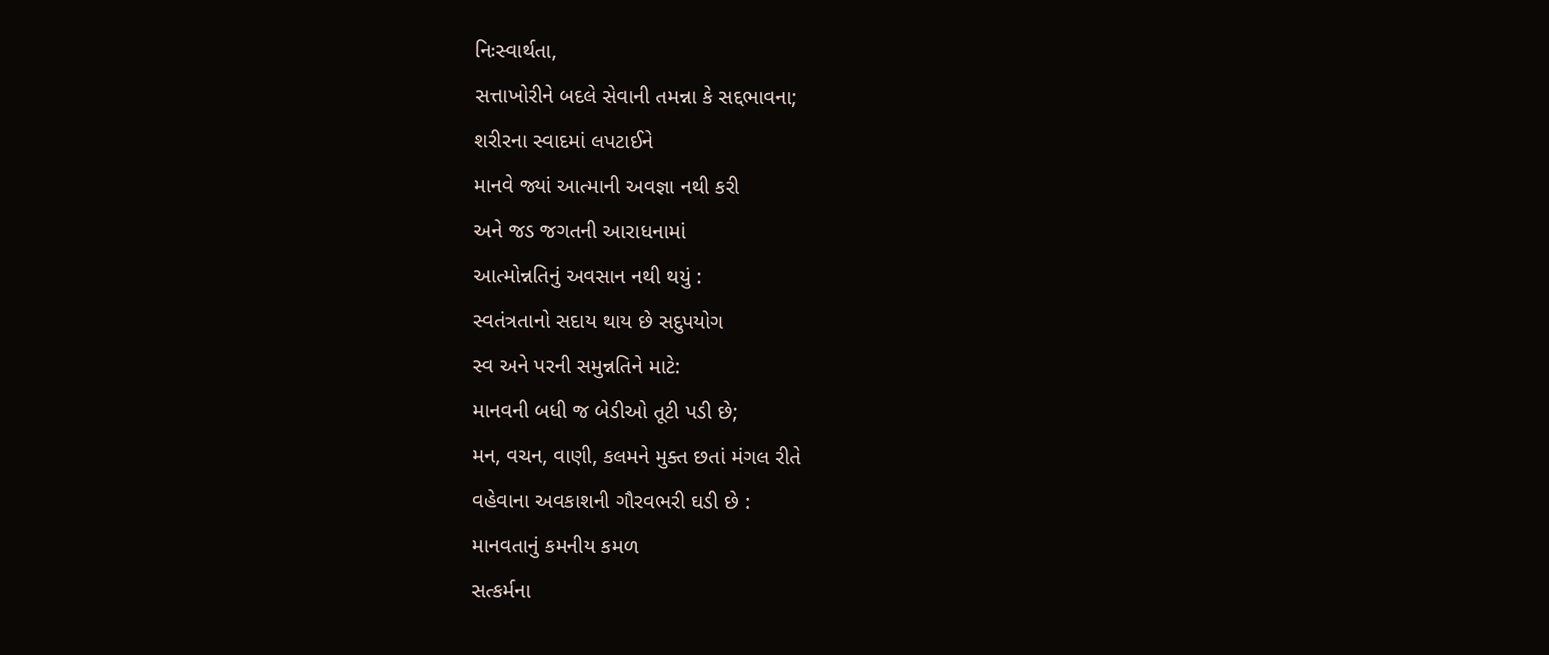નિઃસ્વાર્થતા,
સત્તાખોરીને બદલે સેવાની તમન્ના કે સદ્દભાવના;
શરીરના સ્વાદમાં લપટાઈને
માનવે જ્યાં આત્માની અવજ્ઞા નથી કરી
અને જડ જગતની આરાધનામાં
આત્મોન્નતિનું અવસાન નથી થયું :
સ્વતંત્રતાનો સદાય થાય છે સદુપયોગ
સ્વ અને પરની સમુન્નતિને માટે:
માનવની બધી જ બેડીઓ તૂટી પડી છે;
મન, વચન, વાણી, કલમને મુક્ત છતાં મંગલ રીતે
વહેવાના અવકાશની ગૌરવભરી ઘડી છે :
માનવતાનું કમનીય કમળ
સત્કર્મના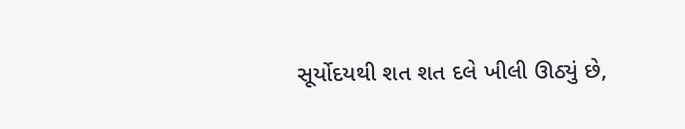સૂર્યોદયથી શત શત દલે ખીલી ઊઠ્યું છે,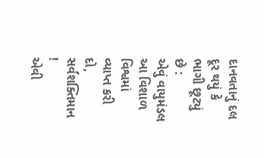દાનવતાનું દલ દૂર થયું કે ભાગી છૂટ્યું છે :
એવું વાયુમંડલ
આ વિશાળ વિશ્વમાં વ્યાપ્ત કરી દો, સર્વશક્તિમાન !
એવી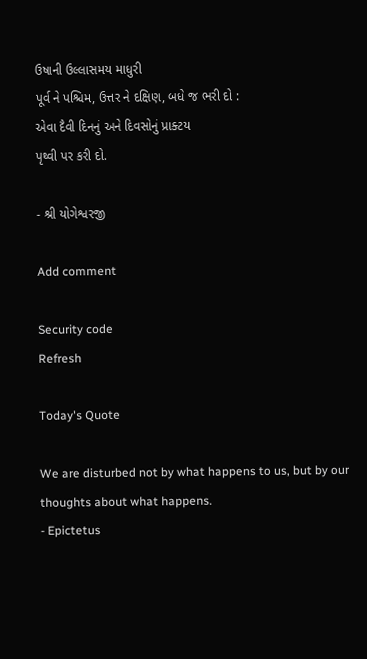ઉષાની ઉલ્લાસમય માધુરી
પૂર્વ ને પશ્ચિમ, ઉત્તર ને દક્ષિણ, બધે જ ભરી દો :
એવા દૈવી દિનનું અને દિવસોનું પ્રાક્ટય
પૃથ્વી પર કરી દો.

- શ્રી યોગેશ્વરજી

Add comment

Security code
Refresh

Today's Quote

We are disturbed not by what happens to us, but by our thoughts about what happens.
- Epictetus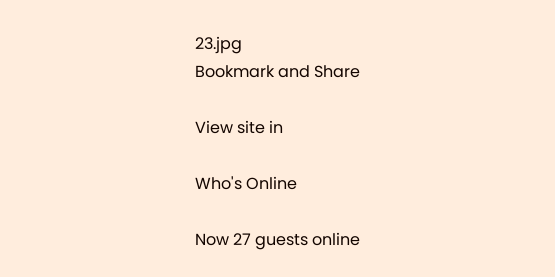23.jpg
Bookmark and Share

View site in

Who's Online

Now 27 guests online